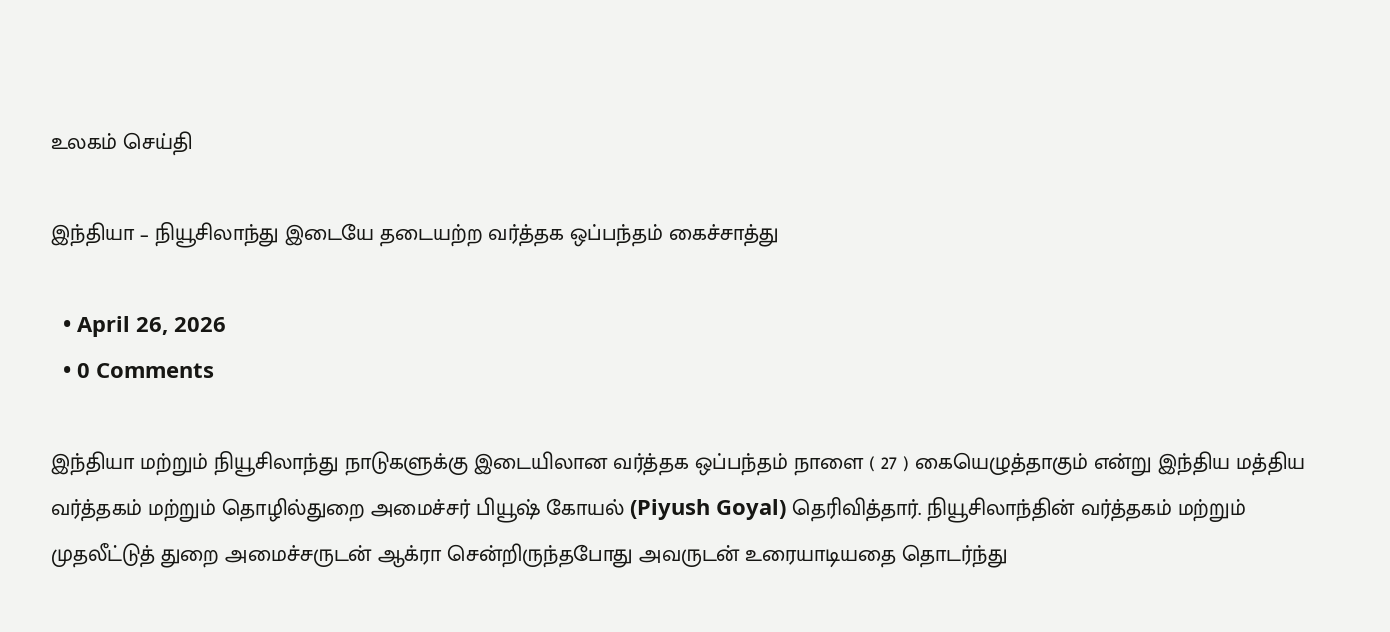உலகம் செய்தி

இந்தியா – நியூசிலாந்து இடையே தடையற்ற வர்த்தக ஒப்பந்தம் கைச்சாத்து

  • April 26, 2026
  • 0 Comments

இந்தியா மற்றும் நியூசிலாந்து நாடுகளுக்கு இடையிலான வர்த்தக ஒப்பந்தம் நாளை ( 27 ) கையெழுத்தாகும் என்று இந்திய மத்திய வர்த்தகம் மற்றும் தொழில்துறை அமைச்சர் பியூஷ் கோயல் (Piyush Goyal) தெரிவித்தார். நியூசிலாந்தின் வர்த்தகம் மற்றும் முதலீட்டுத் துறை அமைச்சருடன் ஆக்ரா சென்றிருந்தபோது அவருடன் உரையாடியதை தொடர்ந்து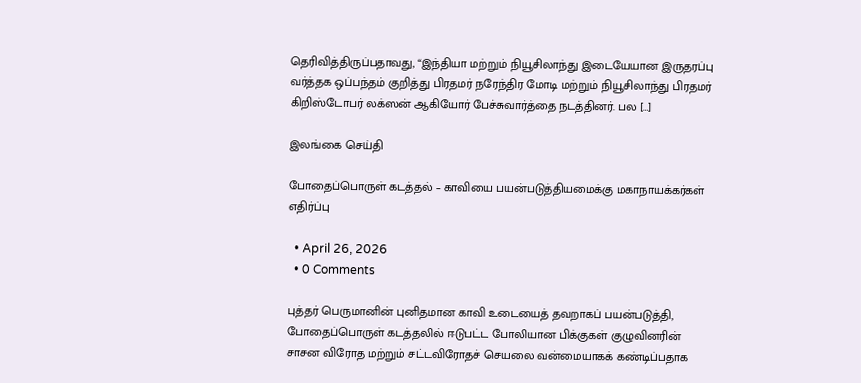தெரிவித்திருப்பதாவது, “இந்தியா மற்றும் நியூசிலாந்து இடையேயான இருதரப்பு வர்த்தக ஒப்பந்தம் குறித்து பிரதமர் நரேந்திர மோடி மற்றும் நியூசிலாந்து பிரதமர் கிறிஸ்டோபர் லக்ஸன் ஆகியோர் பேச்சுவார்த்தை நடத்தினர். பல […]

இலங்கை செய்தி

போதைப்பொருள் கடத்தல் – காவியை பயன்படுத்தியமைக்கு மகாநாயக்கர்கள் எதிர்ப்பு

  • April 26, 2026
  • 0 Comments

புத்தர் பெருமானின் புனிதமான காவி உடையைத் தவறாகப் பயன்படுத்தி, போதைப்பொருள் கடத்தலில் ஈடுபட்ட போலியான பிக்குகள் குழுவினரின் சாசன விரோத மற்றும் சட்டவிரோதச் செயலை வன்மையாகக் கண்டிப்பதாக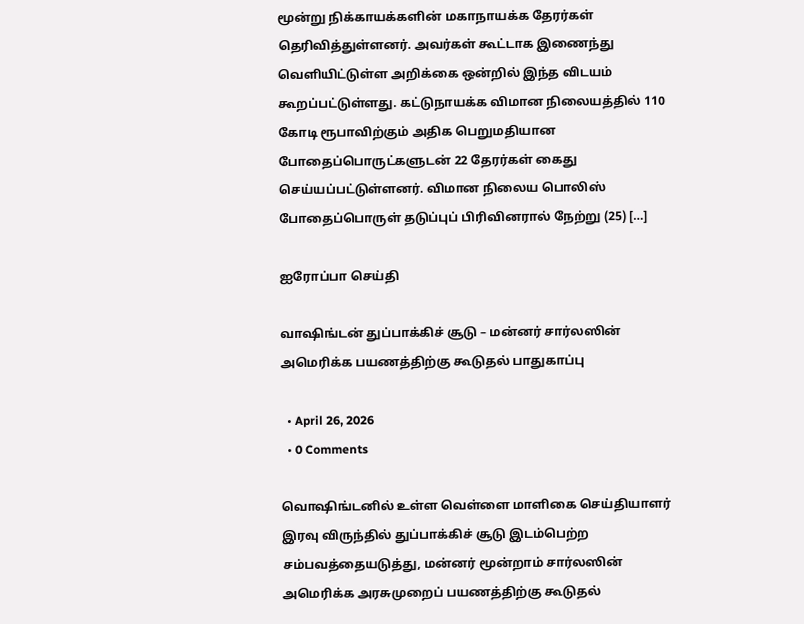மூன்று நிக்காயக்களின் மகாநாயக்க தேரர்கள் தெரிவித்துள்ளனர். அவர்கள் கூட்டாக இணைந்து வௌியிட்டுள்ள அறிக்கை ஒன்றில் இந்த விடயம் கூறப்பட்டுள்ளது. கட்டுநாயக்க விமான நிலையத்தில் 110 கோடி ரூபாவிற்கும் அதிக பெறுமதியான போதைப்பொருட்களுடன் 22 தேரர்கள் கைது செய்யப்பட்டுள்ளனர். விமான நிலைய பொலிஸ் போதைப்பொருள் தடுப்புப் பிரிவினரால் நேற்று (25) […]

ஐரோப்பா செய்தி

வாஷிங்டன் துப்பாக்கிச் சூடு – மன்னர் சார்லஸின் அமெரிக்க பயணத்திற்கு கூடுதல் பாதுகாப்பு

  • April 26, 2026
  • 0 Comments

வொஷிங்டனில் உள்ள வெள்ளை மாளிகை செய்தியாளர் இரவு விருந்தில் துப்பாக்கிச் சூடு இடம்பெற்ற சம்பவத்தையடுத்து, மன்னர் மூன்றாம் சார்லஸின் அமெரிக்க அரசுமுறைப் பயணத்திற்கு கூடுதல்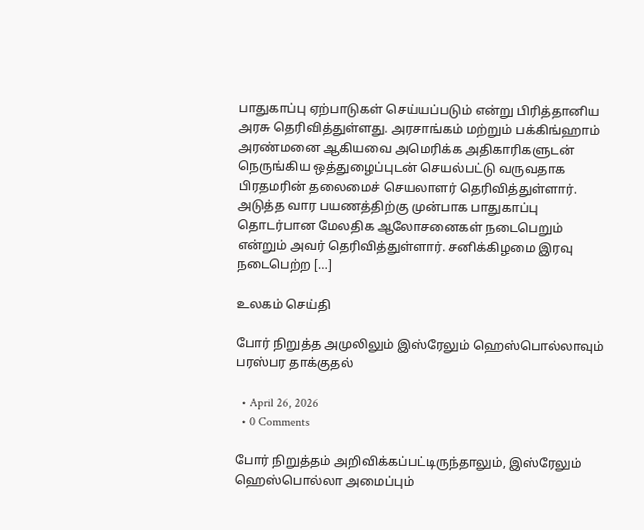பாதுகாப்பு ஏற்பாடுகள் செய்யப்படும் என்று பிரித்தானிய அரசு தெரிவித்துள்ளது. அரசாங்கம் மற்றும் பக்கிங்ஹாம் அரண்மனை ஆகியவை அமெரிக்க அதிகாரிகளுடன் நெருங்கிய ஒத்துழைப்புடன் செயல்பட்டு வருவதாக பிரதமரின் தலைமைச் செயலாளர் தெரிவித்துள்ளார். அடுத்த வார பயணத்திற்கு முன்பாக பாதுகாப்பு தொடர்பான மேலதிக ஆலோசனைகள் நடைபெறும் என்றும் அவர் தெரிவித்துள்ளார். சனிக்கிழமை இரவு நடைபெற்ற […]

உலகம் செய்தி

போர் நிறுத்த அமுலிலும் இஸ்ரேலும் ஹெஸ்பொல்லாவும் பரஸ்பர தாக்குதல்

  • April 26, 2026
  • 0 Comments

போர் நிறுத்தம் அறிவிக்கப்பட்டிருந்தாலும், இஸ்ரேலும் ஹெஸ்பொல்லா அமைப்பும்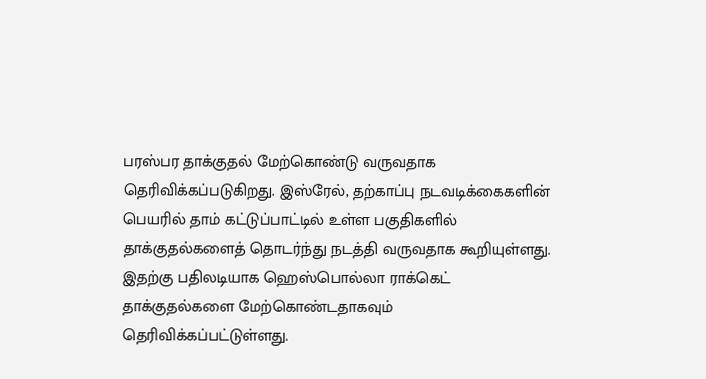பரஸ்பர தாக்குதல் மேற்கொண்டு வருவதாக தெரிவிக்கப்படுகிறது. இஸ்ரேல், தற்காப்பு நடவடிக்கைகளின் பெயரில் தாம் கட்டுப்பாட்டில் உள்ள பகுதிகளில் தாக்குதல்களைத் தொடர்ந்து நடத்தி வருவதாக கூறியுள்ளது. இதற்கு பதிலடியாக ஹெஸ்பொல்லா ராக்கெட் தாக்குதல்களை மேற்கொண்டதாகவும் தெரிவிக்கப்பட்டுள்ளது.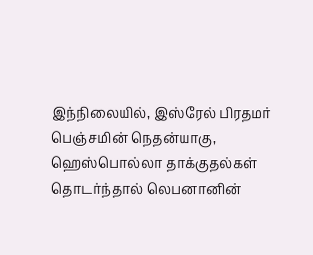இந்நிலையில், இஸ்ரேல் பிரதமர் பெஞ்சமின் நெதன்யாகு, ஹெஸ்பொல்லா தாக்குதல்கள் தொடர்ந்தால் லெபனானின்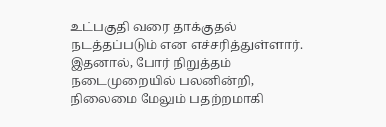உட்பகுதி வரை தாக்குதல் நடத்தப்படும் என எச்சரித்துள்ளார். இதனால், போர் நிறுத்தம் நடைமுறையில் பலனின்றி, நிலைமை மேலும் பதற்றமாகி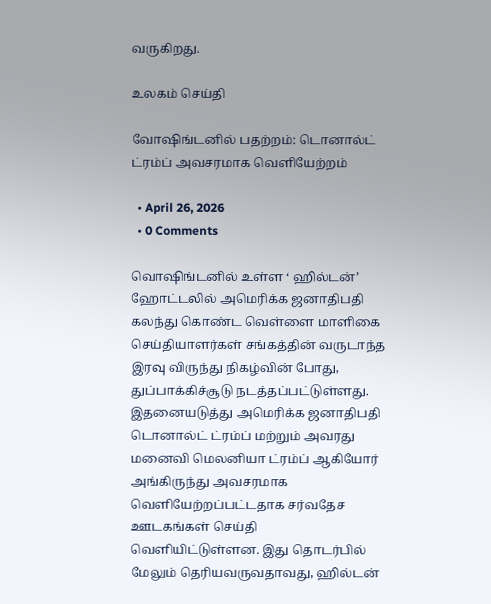வருகிறது.

உலகம் செய்தி

வோஷிங்டனில் பதற்றம்: டொனால்ட் ட்ரம்ப் அவசரமாக வெளியேற்றம்

  • April 26, 2026
  • 0 Comments

வொஷிங்டனில் உள்ள ‘ ஹில்டன்’ ஹோட்டலில் அமெரிக்க ஜனாதிபதி கலந்து கொண்ட வெள்ளை மாளிகை செய்தியாளர்கள் சங்கத்தின் வருடாந்த இரவு விருந்து நிகழ்வின் போது, துப்பாக்கிச்சூடு நடத்தப்பட்டுள்ளது. இதனையடுத்து அமெரிக்க ஜனாதிபதி டொனால்ட் ட்ரம்ப் மற்றும் அவரது மனைவி மெலனியா ட்ரம்ப் ஆகியோர் அங்கிருந்து அவசரமாக வெளியேற்றப்பட்டதாக சர்வதேச ஊடகங்கள் செய்தி வெளியிட்டுள்ளன. இது தொடர்பில் மேலும் தெரியவருவதாவது, ஹில்டன்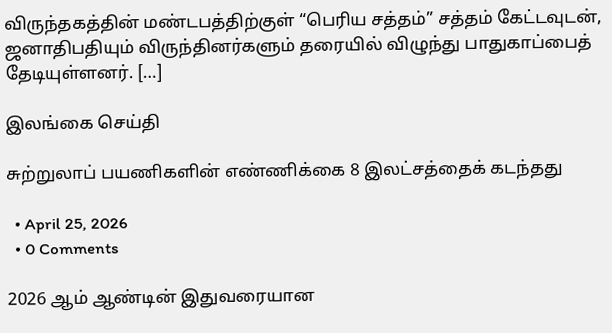விருந்தகத்தின் மண்டபத்திற்குள் “பெரிய சத்தம்” சத்தம் கேட்டவுடன், ஜனாதிபதியும் விருந்தினர்களும் தரையில் விழுந்து பாதுகாப்பைத் தேடியுள்ளனர். […]

இலங்கை செய்தி

சுற்றுலாப் பயணிகளின் எண்ணிக்கை 8 இலட்சத்தைக் கடந்தது

  • April 25, 2026
  • 0 Comments

2026 ஆம் ஆண்டின் இதுவரையான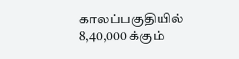காலப்பகுதியில் 8,40,000 க்கும்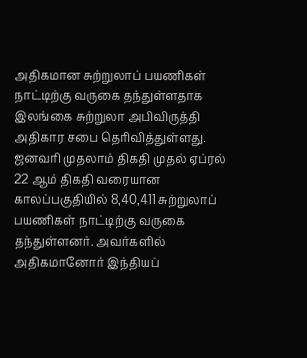அதிகமான சுற்றுலாப் பயணிகள் நாட்டிற்கு வருகை தந்துள்ளதாக இலங்கை சுற்றுலா அபிவிருத்தி அதிகார சபை தெரிவித்துள்ளது. ஜனவரி முதலாம் திகதி முதல் ஏப்ரல் 22 ஆம் திகதி வரையான காலப்பகுதியில் 8,40,411 சுற்றுலாப் பயணிகள் நாட்டிற்கு வருகை தந்துள்ளனர். அவர்களில் அதிகமானோர் இந்தியப்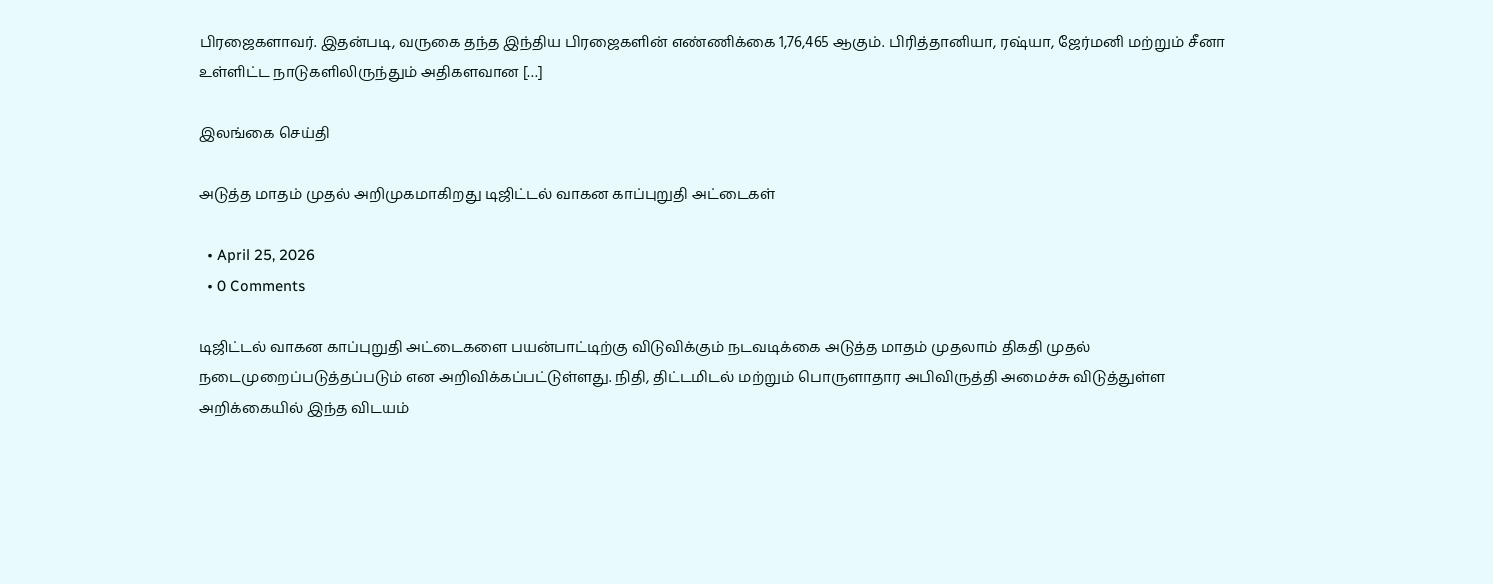பிரஜைகளாவர். இதன்படி, வருகை தந்த இந்திய பிரஜைகளின் எண்ணிக்கை 1,76,465 ஆகும். பிரித்தானியா, ரஷ்யா, ஜேர்மனி மற்றும் சீனா உள்ளிட்ட நாடுகளிலிருந்தும் அதிகளவான […]

இலங்கை செய்தி

அடுத்த மாதம் முதல் அறிமுகமாகிறது டிஜிட்டல் வாகன காப்புறுதி அட்டைகள்

  • April 25, 2026
  • 0 Comments

டிஜிட்டல் வாகன காப்புறுதி அட்டைகளை பயன்பாட்டிற்கு விடுவிக்கும் நடவடிக்கை அடுத்த மாதம் முதலாம் திகதி முதல் நடைமுறைப்படுத்தப்படும் என அறிவிக்கப்பட்டுள்ளது. நிதி, திட்டமிடல் மற்றும் பொருளாதார அபிவிருத்தி அமைச்சு விடுத்துள்ள அறிக்கையில் இந்த விடயம்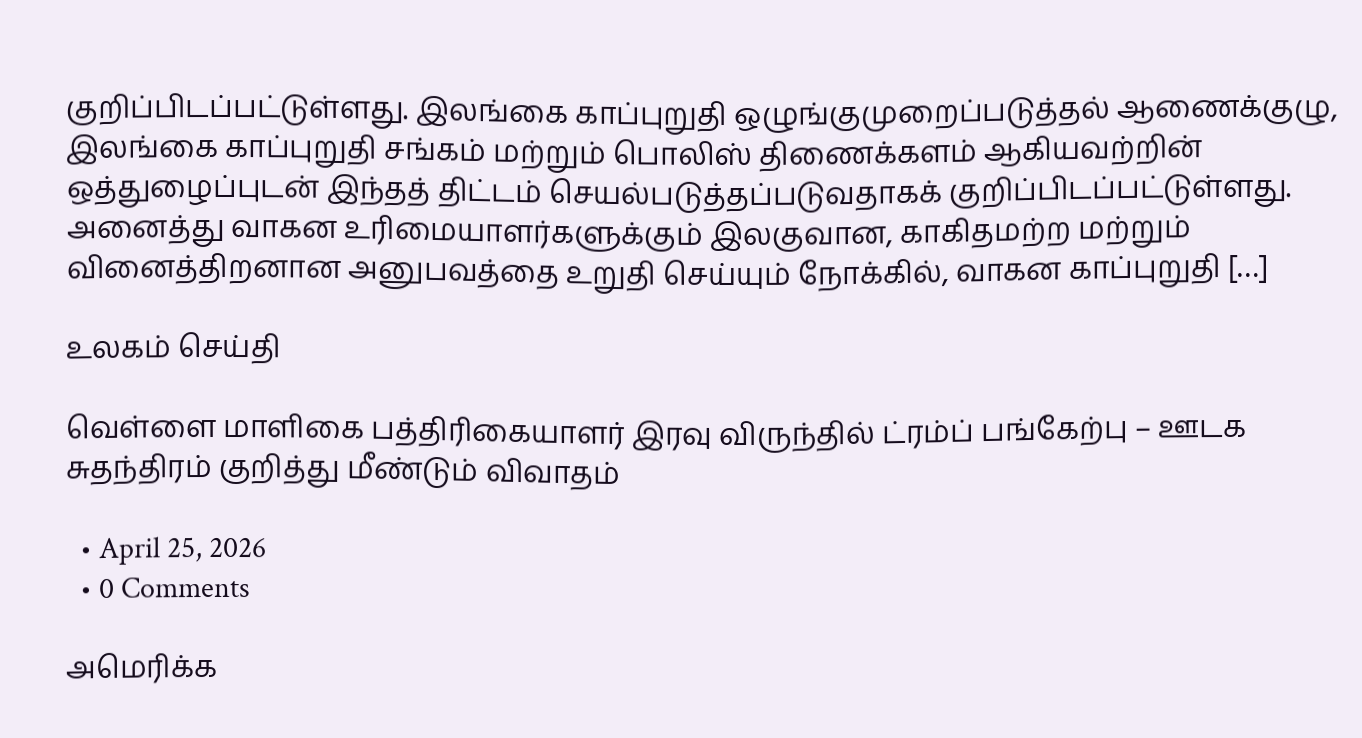குறிப்பிடப்பட்டுள்ளது. இலங்கை காப்புறுதி ஒழுங்குமுறைப்படுத்தல் ஆணைக்குழு, இலங்கை காப்புறுதி சங்கம் மற்றும் பொலிஸ் திணைக்களம் ஆகியவற்றின் ஒத்துழைப்புடன் இந்தத் திட்டம் செயல்படுத்தப்படுவதாகக் குறிப்பிடப்பட்டுள்ளது. அனைத்து வாகன உரிமையாளர்களுக்கும் இலகுவான, காகிதமற்ற மற்றும் வினைத்திறனான அனுபவத்தை உறுதி செய்யும் நோக்கில், வாகன காப்புறுதி […]

உலகம் செய்தி

வெள்ளை மாளிகை பத்திரிகையாளர் இரவு விருந்தில் ட்ரம்ப் பங்கேற்பு – ஊடக சுதந்திரம் குறித்து மீண்டும் விவாதம்

  • April 25, 2026
  • 0 Comments

அமெரிக்க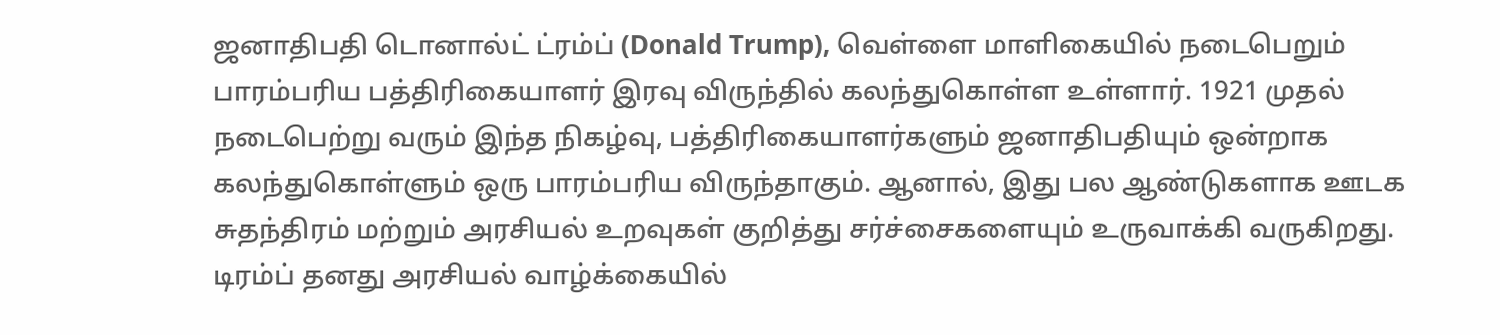ஜனாதிபதி டொனால்ட் ட்ரம்ப் (Donald Trump), வெள்ளை மாளிகையில் நடைபெறும் பாரம்பரிய பத்திரிகையாளர் இரவு விருந்தில் கலந்துகொள்ள உள்ளார். 1921 முதல் நடைபெற்று வரும் இந்த நிகழ்வு, பத்திரிகையாளர்களும் ஜனாதிபதியும் ஒன்றாக கலந்துகொள்ளும் ஒரு பாரம்பரிய விருந்தாகும். ஆனால், இது பல ஆண்டுகளாக ஊடக சுதந்திரம் மற்றும் அரசியல் உறவுகள் குறித்து சர்ச்சைகளையும் உருவாக்கி வருகிறது. டிரம்ப் தனது அரசியல் வாழ்க்கையில்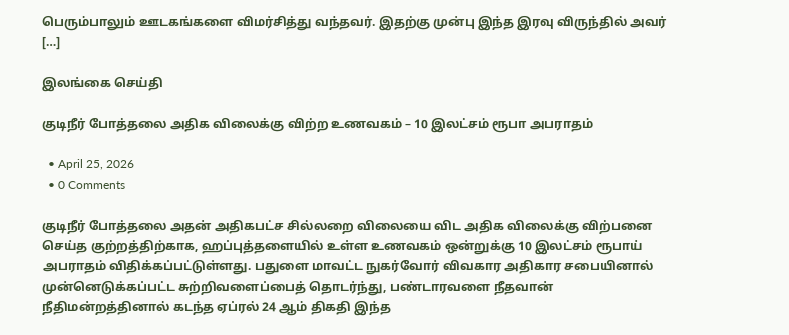பெரும்பாலும் ஊடகங்களை விமர்சித்து வந்தவர். இதற்கு முன்பு இந்த இரவு விருந்தில் அவர் […]

இலங்கை செய்தி

குடிநீர் போத்தலை அதிக விலைக்கு விற்ற உணவகம் – 10 இலட்சம் ரூபா அபராதம்

  • April 25, 2026
  • 0 Comments

குடிநீர் போத்தலை அதன் அதிகபட்ச சில்லறை விலையை விட அதிக விலைக்கு விற்பனை செய்த குற்றத்திற்காக, ஹப்புத்தளையில் உள்ள உணவகம் ஒன்றுக்கு 10 இலட்சம் ரூபாய் அபராதம் விதிக்கப்பட்டுள்ளது. பதுளை மாவட்ட நுகர்வோர் விவகார அதிகார சபையினால் முன்னெடுக்கப்பட்ட சுற்றிவளைப்பைத் தொடர்ந்து, பண்டாரவளை நீதவான் நீதிமன்றத்தினால் கடந்த ஏப்ரல் 24 ஆம் திகதி இந்த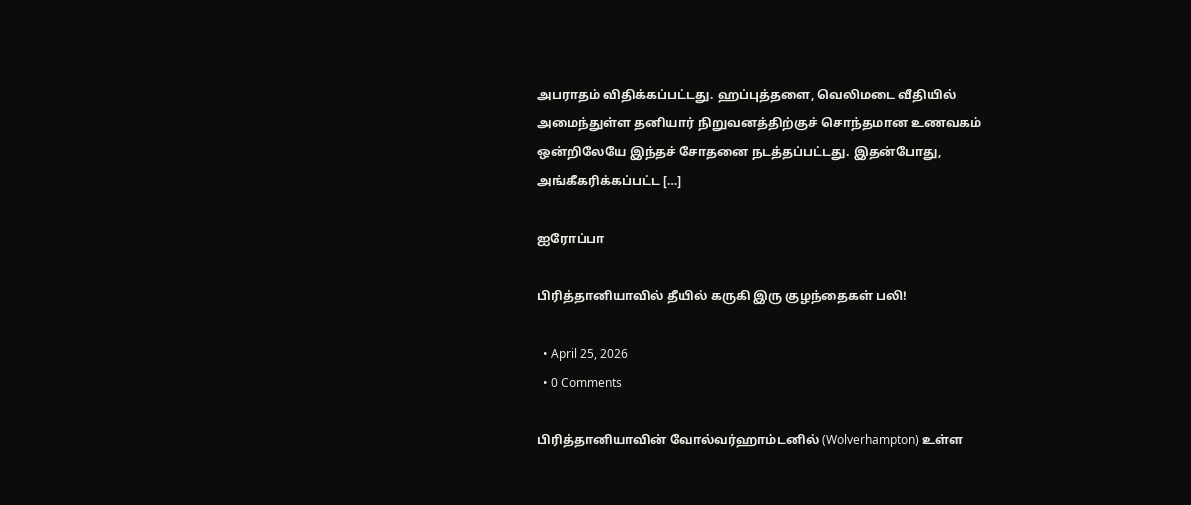அபராதம் விதிக்கப்பட்டது. ஹப்புத்தளை, வெலிமடை வீதியில் அமைந்துள்ள தனியார் நிறுவனத்திற்குச் சொந்தமான உணவகம் ஒன்றிலேயே இந்தச் சோதனை நடத்தப்பட்டது. இதன்போது, அங்கீகரிக்கப்பட்ட […]

ஐரோப்பா

பிரித்தானியாவில் தீயில் கருகி இரு குழந்தைகள் பலி!

  • April 25, 2026
  • 0 Comments

பிரித்தானியாவின் வோல்வர்ஹாம்டனில் (Wolverhampton) உள்ள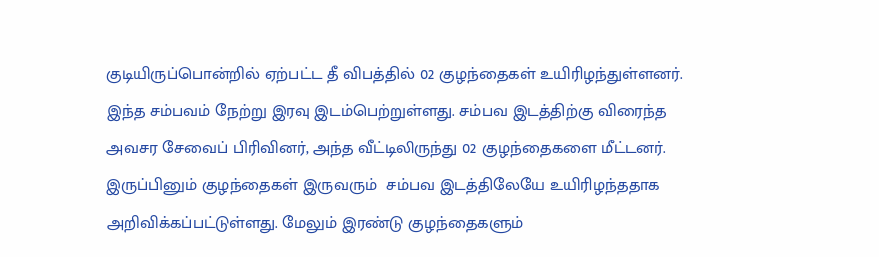குடியிருப்பொன்றில் ஏற்பட்ட தீ விபத்தில் 02 குழந்தைகள் உயிரிழந்துள்ளனர். இந்த சம்பவம் நேற்று இரவு இடம்பெற்றுள்ளது. சம்பவ இடத்திற்கு விரைந்த அவசர சேவைப் பிரிவினர், அந்த வீட்டிலிருந்து 02 குழந்தைகளை மீட்டனர்.  இருப்பினும் குழந்தைகள் இருவரும்  சம்பவ இடத்திலேயே உயிரிழந்ததாக அறிவிக்கப்பட்டுள்ளது. மேலும் இரண்டு குழந்தைகளும்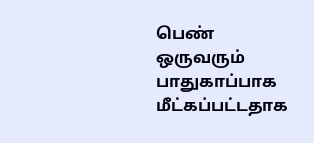பெண் ஒருவரும் பாதுகாப்பாக மீட்கப்பட்டதாக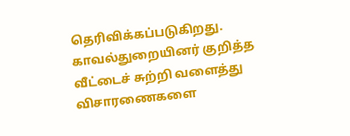தெரிவிக்கப்படுகிறது. காவல்துறையினர் குறித்த  வீட்டைச் சுற்றி வளைத்து விசாரணைகளை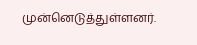முன்னெடுத்துள்ளனர்.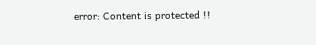error: Content is protected !!